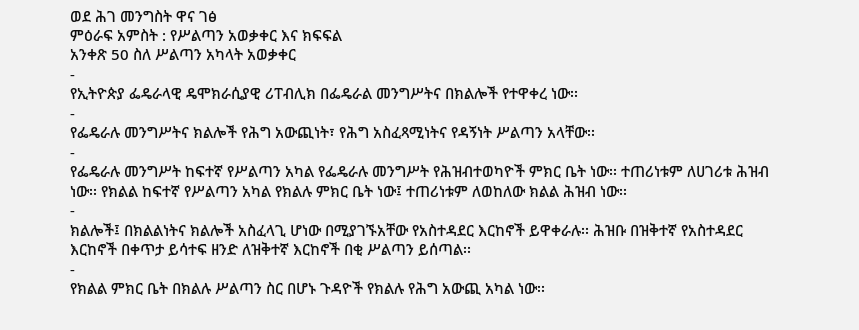ወደ ሕገ መንግስት ዋና ገፅ
ምዕራፍ አምስት : የሥልጣን አወቃቀር እና ክፍፍል
አንቀጽ 50 ስለ ሥልጣን አካላት አወቃቀር
-
የኢትዮጵያ ፌዴራላዊ ዴሞክራሲያዊ ሪፐብሊክ በፌዴራል መንግሥትና በክልሎች የተዋቀረ ነው፡፡
-
የፌዴራሉ መንግሥትና ክልሎች የሕግ አውጪነት፣ የሕግ አስፈጻሚነትና የዳኝነት ሥልጣን አላቸው፡፡
-
የፌዴራሉ መንግሥት ከፍተኛ የሥልጣን አካል የፌዴራሉ መንግሥት የሕዝብተወካዮች ምክር ቤት ነው፡፡ ተጠሪነቱም ለሀገሪቱ ሕዝብ ነው፡፡ የክልል ከፍተኛ የሥልጣን አካል የክልሉ ምክር ቤት ነው፤ ተጠሪነቱም ለወከለው ክልል ሕዝብ ነው፡፡
-
ክልሎች፤ በክልልነትና ክልሎች አስፈላጊ ሆነው በሚያገኙአቸው የአስተዳደር እርከኖች ይዋቀራሉ፡፡ ሕዝቡ በዝቅተኛ የአስተዳደር እርከኖች በቀጥታ ይሳተፍ ዘንድ ለዝቅተኛ እርከኖች በቂ ሥልጣን ይሰጣል፡፡
-
የክልል ምክር ቤት በክልሉ ሥልጣን ስር በሆኑ ጉዳዮች የክልሉ የሕግ አውጪ አካል ነው፡፡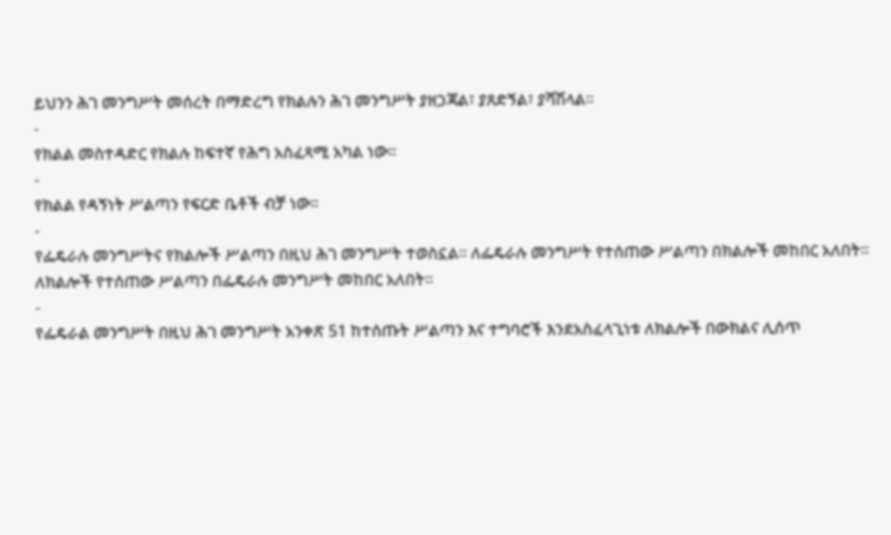ይህንን ሕገ መንግሥት መሰረት በማድረግ የክልሉን ሕገ መንግሥት ያዘጋጃል፣ ያጸድኝል፣ ያሻሽላል፡፡
-
የክልል መስተዳድር የክልሉ ከፍተኛ የሕግ አስፈጻሚ አካል ነው፡፡
-
የክልል የዳኝነት ሥልጣን የፍርድ ቤቶች ብቻ ነው፡፡
-
የፌዴራሉ መንግሥትና የክልሎች ሥልጣን በዚህ ሕገ መንግሥት ተወስኗል፡፡ ለፌዴራሉ መንግሥት የተሰጠው ሥልጣን በክልሎች መከበር አለበት፡፡ ለክልሎች የተሰጠው ሥልጣን በፌዴራሉ መንግሥት መከበር አለበት፡፡
-
የፌዴራል መንግሥት በዚህ ሕገ መንግሥት አንቀጽ 51 ከተሰጡት ሥልጣን እና ተግባሮች እንደአስፈላጊነቱ ለክልሎች በውክልና ሊሰጥ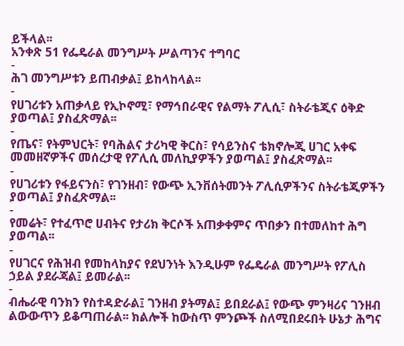ይችላል፡፡
አንቀጽ 51 የፌዴራል መንግሥት ሥልጣንና ተግባር
-
ሕገ መንግሥቱን ይጠብቃል፤ ይከላከላል፡፡
-
የሀገሪቱን አጠቃላይ የኢኮኖሚ፣ የማኅበራዊና የልማት ፖሊሲ፣ ስትራቴጂና ዕቅድ ያወጣል፤ ያስፈጽማል፡፡
-
የጤና፣ የትምህርት፣ የባሕልና ታሪካዊ ቅርስ፣ የሳይንስና ቴክኖሎጂ ሀገር አቀፍ መመዘኛዎችና መሰረታዊ የፖሊሲ መለኪያዎችን ያወጣል፤ ያስፈጽማል፡፡
-
የሀገሪቱን የፋይናንስ፣ የገንዘብ፣ የውጭ ኢንቨሰትመንት ፖሊሲዎችንና ስትራቴጂዎችን ያወጣል፤ ያስፈጽማል፡፡
-
የመሬት፣ የተፈጥሮ ሀብትና የታሪክ ቅርሶች አጠቃቀምና ጥበቃን በተመለከተ ሕግ ያወጣል፡፡
-
የሀገርና የሕዝብ የመከላከያና የደህንነት እንዲሁም የፌዴራል መንግሥት የፖሊስ ኃይል ያደራጃል፤ ይመራል፡፡
-
ብሔራዊ ባንክን የስተዳድራል፤ ገንዘብ ያትማል፤ ይበደራል፤ የውጭ ምንዛሪና ገንዘብ ልውውጥን ይቆጣጠራል፡፡ ክልሎች ከውስጥ ምንጮች ስለሚበደሩበት ሁኔታ ሕግና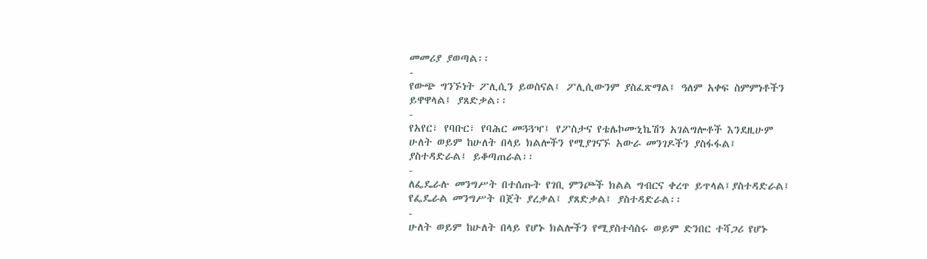መመሪያ ያወጣል፡፡
-
የውጭ ግንኙነት ፖሊሲን ይወስናል፤ ፖሊሲውንም ያስፈጽማል፤ ዓለም አቀፍ ስምምነቶችን ይዋዋላል፤ ያጸድቃል፡፡
-
የአየር፣ የባቡር፣ የባሕር መጓጓዣ፤ የፖስታና የቴሌኮሙኒኬሽን አገልግሎቶች እንደዚሁም ሁለት ወይም ከሁለት በላይ ክልሎችን የሚያገናኙ አውራ መንገዶችን ያስፋፋል፤ ያስተዳድራል፤ ይቆጣጠራል፡፡
-
ለፌዴራሉ መንግሥት በተሰጡት የገቢ ምንጮች ክልል ግብርና ቀረጥ ይጥላል፤ያስተዳድራል፤ የፌዴራል መንግሥት በጀት ያረቃል፤ ያጸድቃል፤ ያስተዳድራል፡፡
-
ሁለት ወይም ከሁለት በላይ የሆኑ ክልሎችን የሚያስተሳስሩ ወይም ድንበር ተሻጋሪ የሆኑ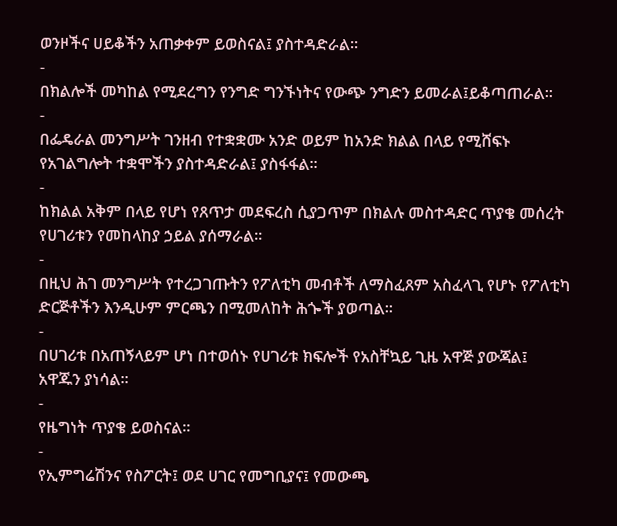ወንዞችና ሀይቆችን አጠቃቀም ይወስናል፤ ያስተዳድራል፡፡
-
በክልሎች መካከል የሚደረግን የንግድ ግንኙነትና የውጭ ንግድን ይመራል፤ይቆጣጠራል፡፡
-
በፌዴራል መንግሥት ገንዘብ የተቋቋሙ አንድ ወይም ከአንድ ክልል በላይ የሚሸፍኑ የአገልግሎት ተቋሞችን ያስተዳድራል፤ ያስፋፋል፡፡
-
ከክልል አቅም በላይ የሆነ የጸጥታ መደፍረስ ሲያጋጥም በክልሉ መስተዳድር ጥያቄ መሰረት የሀገሪቱን የመከላከያ ኃይል ያሰማራል፡፡
-
በዚህ ሕገ መንግሥት የተረጋገጡትን የፖለቲካ መብቶች ለማስፈጸም አስፈላጊ የሆኑ የፖለቲካ ድርጅቶችን እንዲሁም ምርጫን በሚመለከት ሕጐች ያወጣል፡፡
-
በሀገሪቱ በአጠኝላይም ሆነ በተወሰኑ የሀገሪቱ ክፍሎች የአስቸኳይ ጊዜ አዋጅ ያውጃል፤ አዋጁን ያነሳል፡፡
-
የዜግነት ጥያቄ ይወስናል፡፡
-
የኢምግሬሽንና የስፖርት፤ ወደ ሀገር የመግቢያና፤ የመውጫ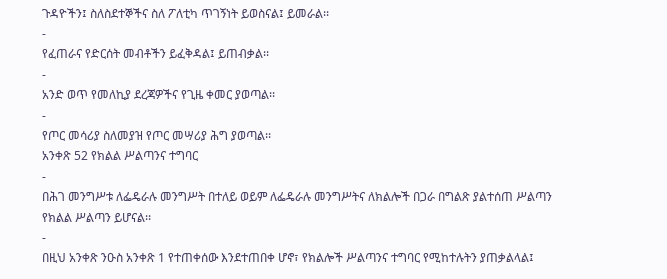ጉዳዮችን፤ ስለስደተኞችና ስለ ፖለቲካ ጥገኝነት ይወስናል፤ ይመራል፡፡
-
የፈጠራና የድርሰት መብቶችን ይፈቅዳል፤ ይጠብቃል፡፡
-
አንድ ወጥ የመለኪያ ደረጃዎችና የጊዜ ቀመር ያወጣል፡፡
-
የጦር መሳሪያ ስለመያዝ የጦር መሣሪያ ሕግ ያወጣል፡፡
አንቀጽ 52 የክልል ሥልጣንና ተግባር
-
በሕገ መንግሥቱ ለፌዴራሉ መንግሥት በተለይ ወይም ለፌዴራሉ መንግሥትና ለክልሎች በጋራ በግልጽ ያልተሰጠ ሥልጣን የክልል ሥልጣን ይሆናል፡፡
-
በዚህ አንቀጽ ንዑስ አንቀጽ 1 የተጠቀሰው እንደተጠበቀ ሆኖ፣ የክልሎች ሥልጣንና ተግባር የሚከተሉትን ያጠቃልላል፤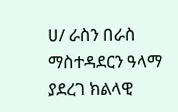ሀ/ ራስን በራስ ማስተዳደርን ዓላማ ያደረገ ክልላዊ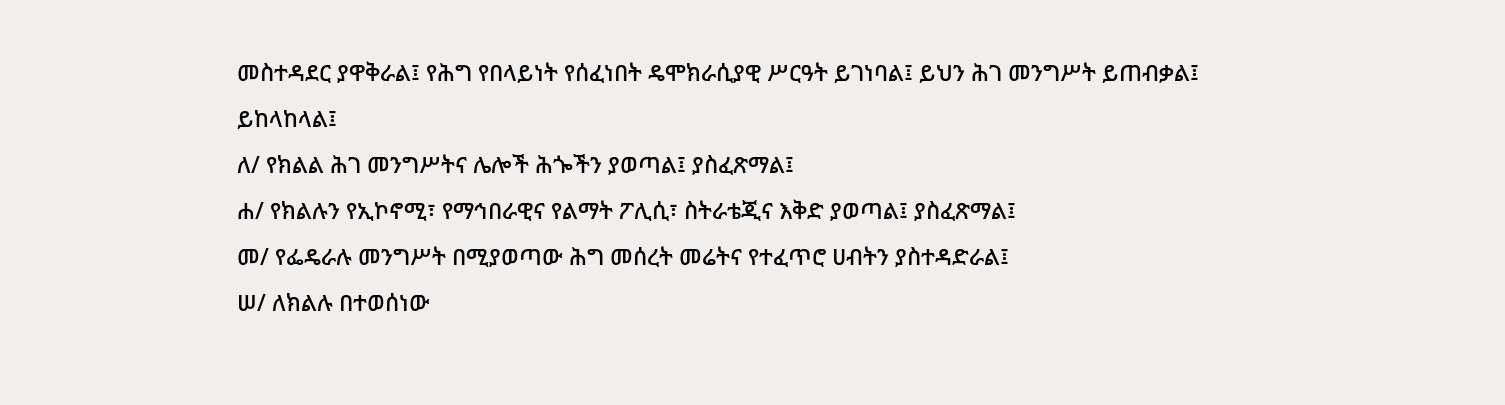መስተዳደር ያዋቅራል፤ የሕግ የበላይነት የሰፈነበት ዴሞክራሲያዊ ሥርዓት ይገነባል፤ ይህን ሕገ መንግሥት ይጠብቃል፤ ይከላከላል፤
ለ/ የክልል ሕገ መንግሥትና ሌሎች ሕጐችን ያወጣል፤ ያስፈጽማል፤
ሐ/ የክልሉን የኢኮኖሚ፣ የማኅበራዊና የልማት ፖሊሲ፣ ስትራቴጂና እቅድ ያወጣል፤ ያስፈጽማል፤
መ/ የፌዴራሉ መንግሥት በሚያወጣው ሕግ መሰረት መሬትና የተፈጥሮ ሀብትን ያስተዳድራል፤
ሠ/ ለክልሉ በተወሰነው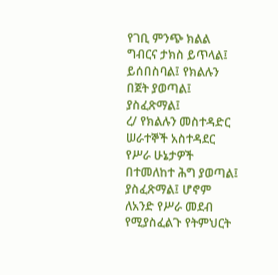የገቢ ምንጭ ክልል ግብርና ታክስ ይጥላል፤ ይሰበስባል፤ የክልሉን በጀት ያወጣል፤ ያስፈጽማል፤
ረ/ የክልሉን መስተዳድር ሠራተኞች አስተዳደር የሥራ ሁኔታዎች በተመለከተ ሕግ ያወጣል፤ ያስፈጽማል፤ ሆኖም ለአንድ የሥራ መደብ የሚያስፈልጉ የትምህርት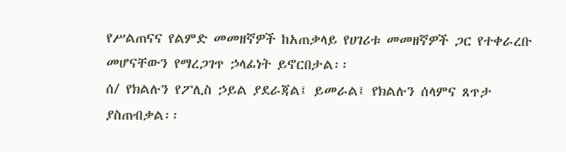የሥልጠናና የልምድ መመዘኛዎች ከአጠቃላይ የሀገሪቱ መመዘኛዎች ጋር የተቀራረቡ መሆናቸውን የማረጋገጥ ኃላፊነት ይኖርበታል፡፡
ሰ/ የክልሉን የፖሊስ ኃይል ያደራጃል፤ ይመራል፤ የክልሉን ሰላምና ጸጥታ ያስጠብቃል፡፡